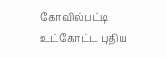கோவில்பட்டி உட்கோட்ட புதிய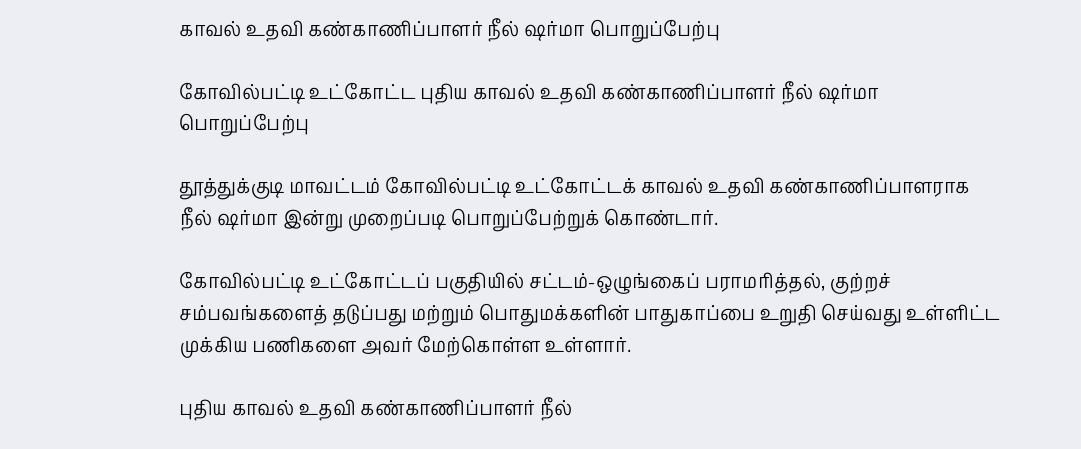காவல் உதவி கண்காணிப்பாளர் நீல் ஷர்மா பொறுப்பேற்பு

கோவில்பட்டி உட்கோட்ட புதிய காவல் உதவி கண்காணிப்பாளர் நீல் ஷர்மா பொறுப்பேற்பு

தூத்துக்குடி மாவட்டம் கோவில்பட்டி உட்கோட்டக் காவல் உதவி கண்காணிப்பாளராக நீல் ஷர்மா இன்று முறைப்படி பொறுப்பேற்றுக் கொண்டார்.

கோவில்பட்டி உட்கோட்டப் பகுதியில் சட்டம்-ஒழுங்கைப் பராமரித்தல், குற்றச் சம்பவங்களைத் தடுப்பது மற்றும் பொதுமக்களின் பாதுகாப்பை உறுதி செய்வது உள்ளிட்ட முக்கிய பணிகளை அவர் மேற்கொள்ள உள்ளார்.

புதிய காவல் உதவி கண்காணிப்பாளர் நீல்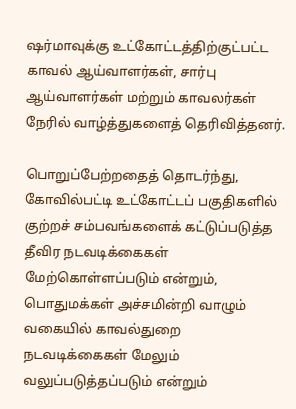ஷர்மாவுக்கு உட்கோட்டத்திற்குட்பட்ட காவல் ஆய்வாளர்கள், சார்பு ஆய்வாளர்கள் மற்றும் காவலர்கள் நேரில் வாழ்த்துகளைத் தெரிவித்தனர்.

பொறுப்பேற்றதைத் தொடர்ந்து, கோவில்பட்டி உட்கோட்டப் பகுதிகளில் குற்றச் சம்பவங்களைக் கட்டுப்படுத்த தீவிர நடவடிக்கைகள் மேற்கொள்ளப்படும் என்றும், பொதுமக்கள் அச்சமின்றி வாழும் வகையில் காவல்துறை நடவடிக்கைகள் மேலும் வலுப்படுத்தப்படும் என்றும்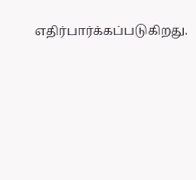எதிர்பார்க்கப்படுகிறது.